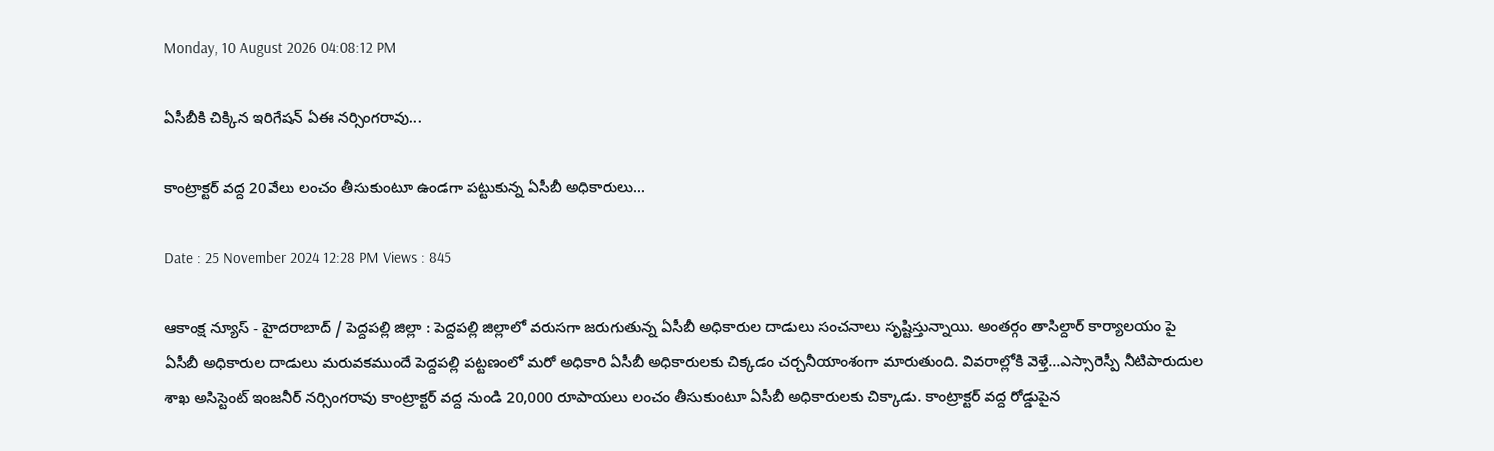Monday, 10 August 2026 04:08:12 PM

ఏసీబీకి చిక్కిన ఇరిగేషన్ ఏఈ నర్సింగరావు...

కాంట్రాక్టర్ వద్ద 20వేలు లంచం తీసుకుంటూ ఉండగా పట్టుకున్న ఏసీబీ అధికారులు...

Date : 25 November 2024 12:28 PM Views : 845

ఆకాంక్ష న్యూస్ - హైదరాబాద్ / పెద్దపల్లి జిల్లా : పెద్దపల్లి జిల్లాలో వరుసగా జరుగుతున్న ఏసీబీ అధికారుల దాడులు సంచనాలు సృష్టిస్తున్నాయి. అంతర్గం తాసిల్దార్ కార్యాలయం పై ఏసీబీ అధికారుల దాడులు మరువకముందే పెద్దపల్లి పట్టణంలో మరో అధికారి ఏసీబీ అధికారులకు చిక్కడం చర్చనీయాంశంగా మారుతుంది. వివరాల్లోకి వెళ్తే...ఎస్సారెస్పీ నీటిపారుదుల శాఖ అసిస్టెంట్ ఇంజనీర్ నర్సింగరావు కాంట్రాక్టర్ వద్ద నుండి 20,000 రూపాయలు లంచం తీసుకుంటూ ఏసీబీ అధికారులకు చిక్కాడు. కాంట్రాక్టర్ వద్ద రోడ్డుపైన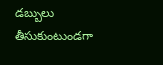డబ్బులు తీసుకుంటుండగా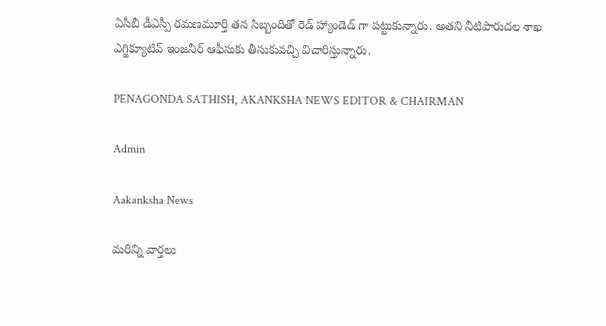ఏసీబీ డీఎస్పీ రమణమూర్తి తన సిబ్బందితో రెడ్ హ్యాండెడ్ గా పట్టుకున్నారు. అతని నీటిపారుదల శాఖ ఎగ్జిక్యూటివ్ ఇంజనీర్ ఆఫీసుకు తీసుకువచ్చి విచారిస్తున్నారు.

PENAGONDA SATHISH, AKANKSHA NEWS EDITOR & CHAIRMAN

Admin

Aakanksha News

మరిన్ని వార్తలు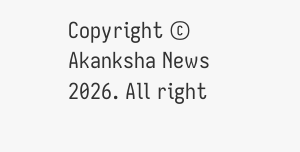Copyright © Akanksha News 2026. All right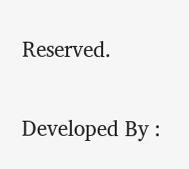Reserved.

Developed By :